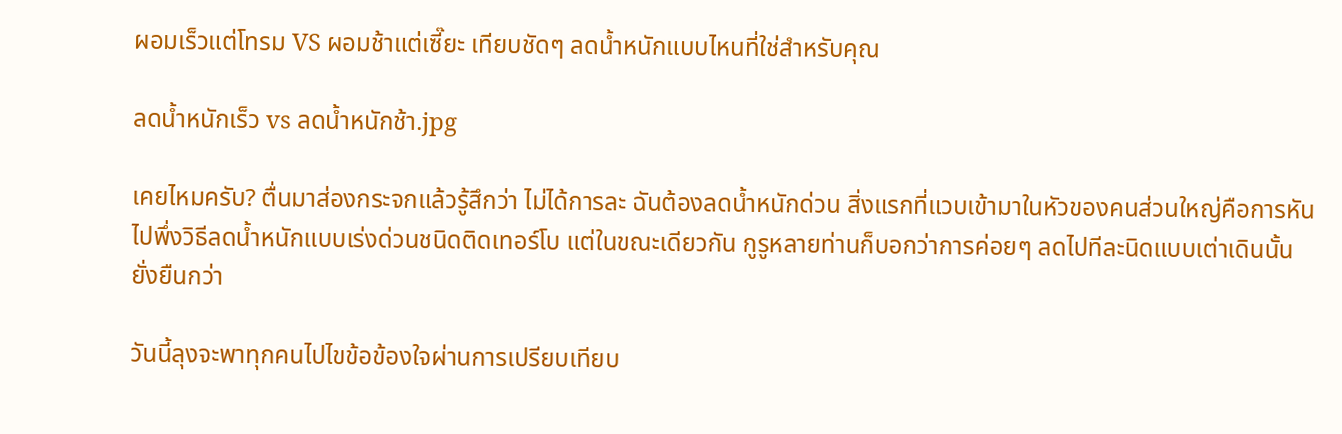ผอมเร็วแต่โทรม VS ผอมช้าแต่เซี๊ยะ เทียบชัดๆ ลดน้ำหนักแบบไหนที่ใช่สำหรับคุณ

ลดน้ำหนักเร็ว vs ลดน้ำหนักช้า.jpg

เคยไหมครับ? ตื่นมาส่องกระจกแล้วรู้สึกว่า ไม่ได้การละ ฉันต้องลดน้ำหนักด่วน สิ่งแรกที่แวบเข้ามาในหัวของคนส่วนใหญ่คือการหันไปพึ่งวิธีลดน้ำหนักแบบเร่งด่วนชนิดติดเทอร์โบ แต่ในขณะเดียวกัน กูรูหลายท่านก็บอกว่าการค่อยๆ ลดไปทีละนิดแบบเต่าเดินนั้นยั่งยืนกว่า

วันนี้ลุงจะพาทุกคนไปไขข้อข้องใจผ่านการเปรียบเทียบ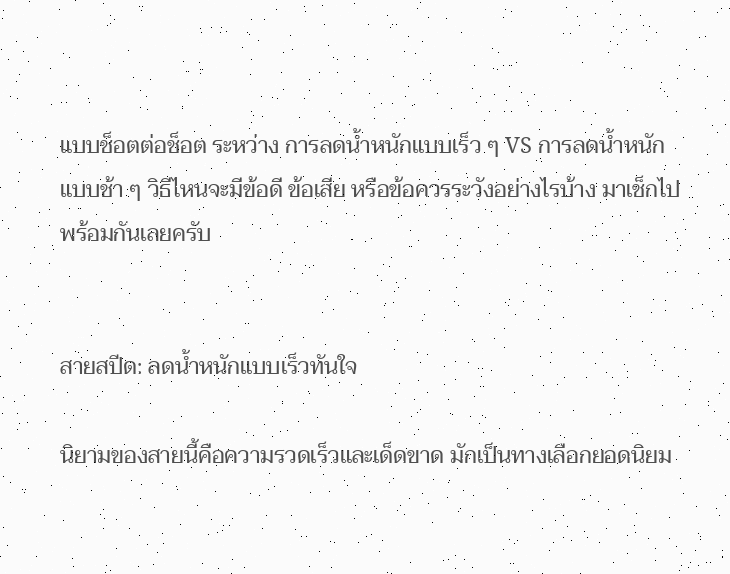แบบช็อตต่อช็อต ระหว่าง การลดน้ำหนักแบบเร็ว ๆ VS การลดน้ำหนักแบบช้า ๆ วิธีไหนจะมีข้อดี ข้อเสีย หรือข้อควรระวังอย่างไรบ้าง มาเช็กไปพร้อมกันเลยครับ


สายสปีด: ลดน้ำหนักแบบเร็วทันใจ

นิยามของสายนี้คือความรวดเร็วและเด็ดขาด มักเป็นทางเลือกยอดนิยม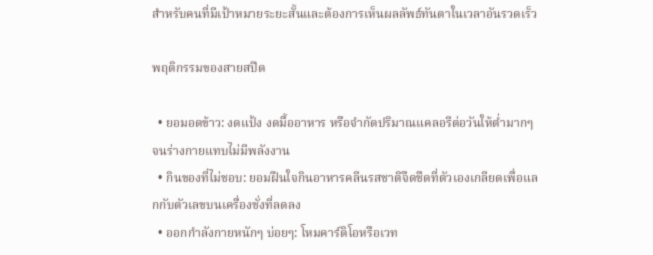สำหรับคนที่มีเป้าหมายระยะสั้นและต้องการเห็นผลลัพธ์ทันตาในเวลาอันรวดเร็ว

พฤติกรรมของสายสปีด

  • ยอมอดข้าว: งดแป้ง งดมื้ออาหาร หรือจำกัดปริมาณแคลอรีต่อวันให้ต่ำมากๆ จนร่างกายแทบไม่มีพลังงาน
  • กินของที่ไม่ชอบ: ยอมฝืนใจกินอาหารคลีนรสชาติจืดชืดที่ตัวเองเกลียดเพื่อแลกกับตัวเลขบนเครื่องชั่งที่ลดลง
  • ออกกำลังกายหนักๆ บ่อยๆ: โหมคาร์ดิโอหรือเวท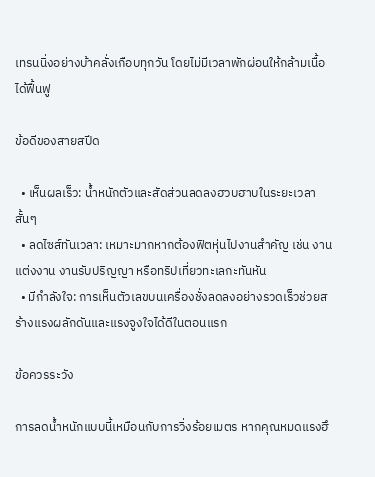เทรนนิ่งอย่างบ้าคลั่งเกือบทุกวัน โดยไม่มีเวลาพักผ่อนให้กล้ามเนื้อได้ฟื้นฟู

ข้อดีของสายสปีด

  • เห็นผลเร็ว: น้ำหนักตัวและสัดส่วนลดลงฮวบฮาบในระยะเวลาสั้นๆ
  • ลดไซส์ทันเวลา: เหมาะมากหากต้องฟิตหุ่นไปงานสำคัญ เช่น งานแต่งงาน งานรับปริญญา หรือทริปเที่ยวทะเลกะทันหัน
  • มีกำลังใจ: การเห็นตัวเลขบนเครื่องชั่งลดลงอย่างรวดเร็วช่วยสร้างแรงผลักดันและแรงจูงใจได้ดีในตอนแรก

ข้อควรระวัง

การลดน้ำหนักแบบนี้เหมือนกับการวิ่งร้อยเมตร หากคุณหมดแรงฮึ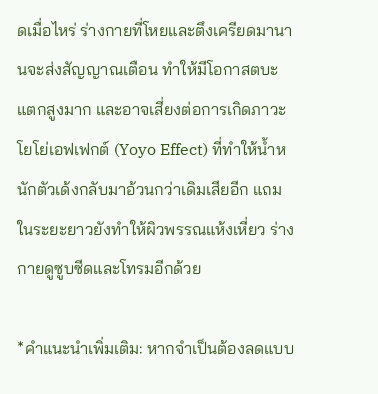ดเมื่อไหร่ ร่างกายที่โหยและตึงเครียดมานานจะส่งสัญญาณเตือน ทำให้มีโอกาสตบะแตกสูงมาก และอาจเสี่ยงต่อการเกิดภาวะโยโย่เอฟเฟกต์ (Yoyo Effect) ที่ทำให้น้ำหนักตัวเด้งกลับมาอ้วนกว่าเดิมเสียอีก แถมในระยะยาวยังทำให้ผิวพรรณแห้งเหี่ยว ร่างกายดูซูบซีดและโทรมอีกด้วย

*คำแนะนำเพิ่มเติม: หากจำเป็นต้องลดแบบ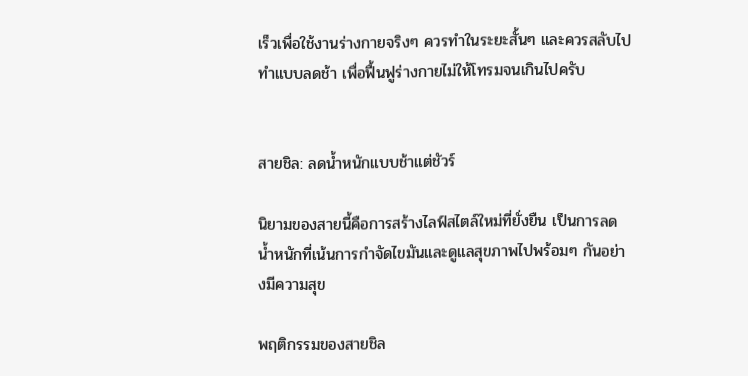เร็วเพื่อใช้งานร่างกายจริงๆ ควรทำในระยะสั้นๆ และควรสลับไปทำแบบลดช้า เพื่อฟื้นฟูร่างกายไม่ให้โทรมจนเกินไปครับ


สายชิล: ลดน้ำหนักแบบช้าแต่ชัวร์

นิยามของสายนี้คือการสร้างไลฟ์สไตล์ใหม่ที่ยั่งยืน เป็นการลดน้ำหนักที่เน้นการกำจัดไขมันและดูแลสุขภาพไปพร้อมๆ กันอย่างมีความสุข

พฤติกรรมของสายชิล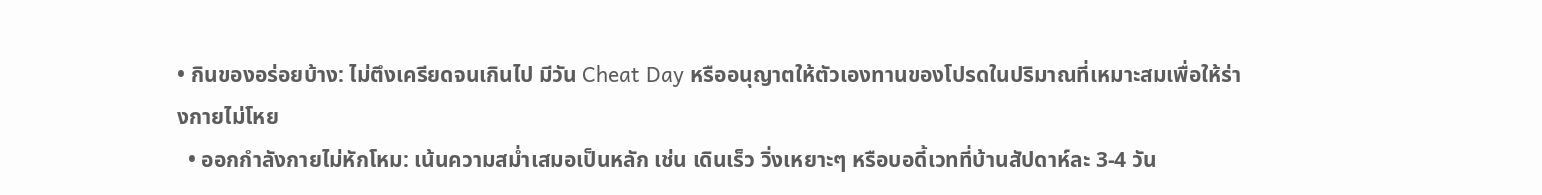• กินของอร่อยบ้าง: ไม่ตึงเครียดจนเกินไป มีวัน Cheat Day หรืออนุญาตให้ตัวเองทานของโปรดในปริมาณที่เหมาะสมเพื่อให้ร่างกายไม่โหย
  • ออกกำลังกายไม่หักโหม: เน้นความสม่ำเสมอเป็นหลัก เช่น เดินเร็ว วิ่งเหยาะๆ หรือบอดี้เวทที่บ้านสัปดาห์ละ 3-4 วัน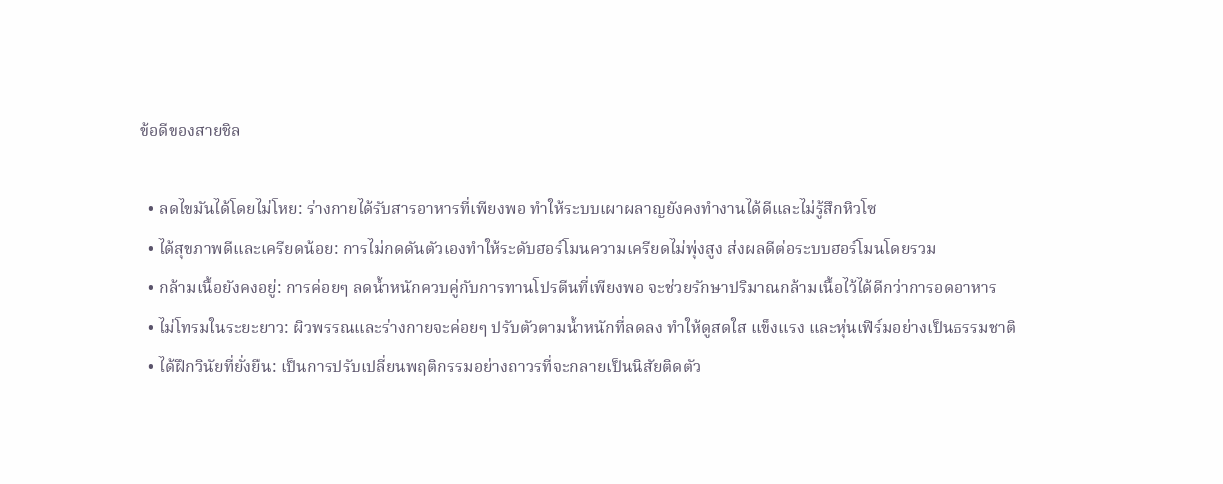ข้อดีของสายชิล

  • ลดไขมันได้โดยไม่โหย: ร่างกายได้รับสารอาหารที่เพียงพอ ทำให้ระบบเผาผลาญยังคงทำงานได้ดีและไม่รู้สึกหิวโซ
  • ได้สุขภาพดีและเครียดน้อย: การไม่กดดันตัวเองทำให้ระดับฮอร์โมนความเครียดไม่พุ่งสูง ส่งผลดีต่อระบบฮอร์โมนโดยรวม
  • กล้ามเนื้อยังคงอยู่: การค่อยๆ ลดน้ำหนักควบคู่กับการทานโปรตีนที่เพียงพอ จะช่วยรักษาปริมาณกล้ามเนื้อไว้ได้ดีกว่าการอดอาหาร
  • ไม่โทรมในระยะยาว: ผิวพรรณและร่างกายจะค่อยๆ ปรับตัวตามน้ำหนักที่ลดลง ทำให้ดูสดใส แข็งแรง และหุ่นเฟิร์มอย่างเป็นธรรมชาติ
  • ได้ฝึกวินัยที่ยั่งยืน: เป็นการปรับเปลี่ยนพฤติกรรมอย่างถาวรที่จะกลายเป็นนิสัยติดตัว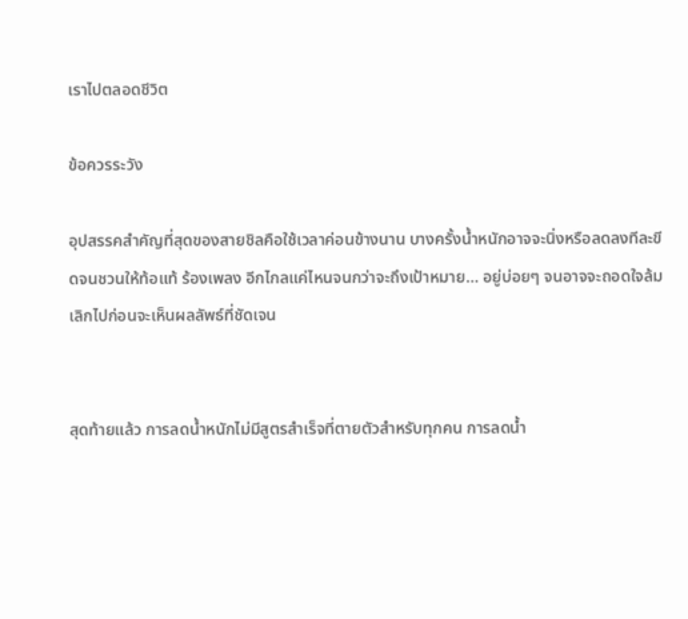เราไปตลอดชีวิต

ข้อควรระวัง

อุปสรรคสำคัญที่สุดของสายชิลคือใช้เวลาค่อนข้างนาน บางครั้งน้ำหนักอาจจะนิ่งหรือลดลงทีละขีดจนชวนให้ท้อแท้ ร้องเพลง อีกไกลแค่ไหนจนกว่าจะถึงเป้าหมาย… อยู่บ่อยๆ จนอาจจะถอดใจล้มเลิกไปก่อนจะเห็นผลลัพธ์ที่ชัดเจน


สุดท้ายแล้ว การลดน้ำหนักไม่มีสูตรสำเร็จที่ตายตัวสำหรับทุกคน การลดน้ำ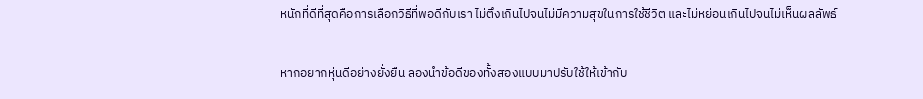หนักที่ดีที่สุดคือการเลือกวิธีที่พอดีกับเรา ไม่ตึงเกินไปจนไม่มีความสุขในการใช้ชีวิต และไม่หย่อนเกินไปจนไม่เห็นผลลัพธ์

หากอยากหุ่นดีอย่างยั่งยืน ลองนำข้อดีของทั้งสองแบบมาปรับใช้ให้เข้ากับ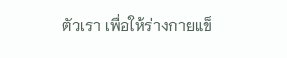ตัวเรา เพื่อให้ร่างกายแข็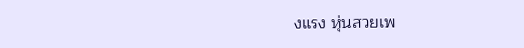งแรง หุ่นสวยเพ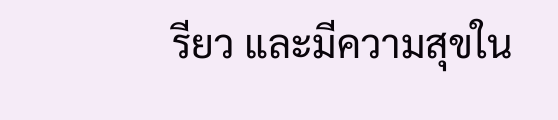รียว และมีความสุขใน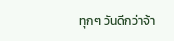ทุกๆ วันดีกว่าจ้า